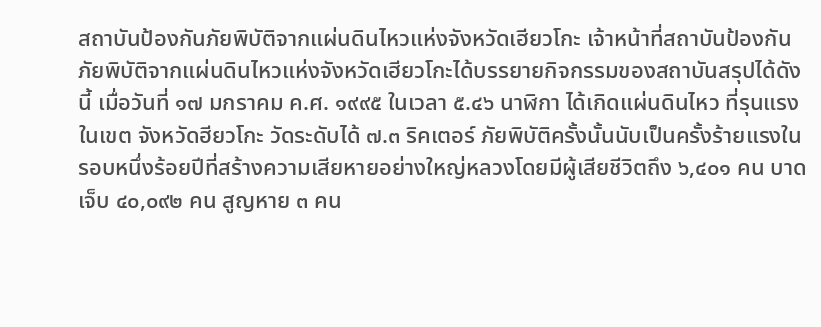สถาบันป้องกันภัยพิบัติจากแผ่นดินไหวแห่งจังหวัดเฮียวโกะ เจ้าหน้าที่สถาบันป้องกันภัยพิบัติจากแผ่นดินไหวแห่งจังหวัดเฮียวโกะได้บรรยายกิจกรรมของสถาบันสรุปได้ดังนี้ เมื่อวันที่ ๑๗ มกราคม ค.ศ. ๑๙๙๕ ในเวลา ๕.๔๖ นาฬิกา ได้เกิดแผ่นดินไหว ที่รุนแรงในเขต จังหวัดฮียวโกะ วัดระดับได้ ๗.๓ ริคเตอร์ ภัยพิบัติครั้งนั้นนับเป็นครั้งร้ายแรงในรอบหนึ่งร้อยปีที่สร้างความเสียหายอย่างใหญ่หลวงโดยมีผู้เสียชีวิตถึง ๖,๔๐๑ คน บาดเจ็บ ๔๐,๐๙๒ คน สูญหาย ๓ คน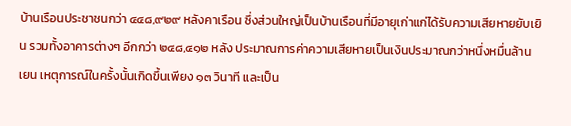บ้านเรือนประชาชนกว่า ๔๔๘,๙๒๙ หลังคาเรือน ซึ่งส่วนใหญ่เป็นบ้านเรือนที่มีอายุเก่าแก่ได้รับความเสียหายยับเยิน รวมทั้งอาคารต่างๆ อีกกว่า ๒๔๘,๔๑๒ หลัง ประมาณการค่าความเสียหายเป็นเงินประมาณกว่าหนึ่งหมื่นล้านเยน เหตุการณ์ในครั้งนั้นเกิดขึ้นเพียง ๑๓ วินาที และเป็น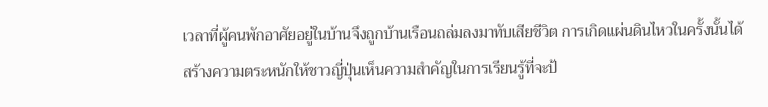เวลาที่ผู้คนพักอาศัยอยู่ในบ้านจึงถูกบ้านเรือนถล่มลงมาทับเสียชีวิต การเกิดแผ่นดินไหวในครั้งนั้นได้สร้างความตระหนักให้ชาวญี่ปุ่นเห็นความสำคัญในการเรียนรู้ที่จะป้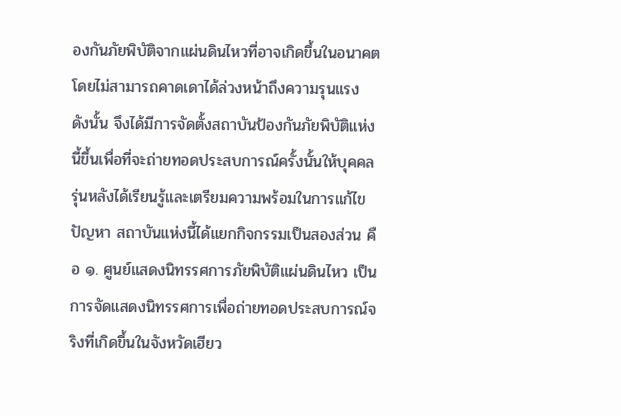องกันภัยพิบัติจากแผ่นดินไหวที่อาจเกิดขึ้นในอนาคตโดยไม่สามารถคาดเดาได้ล่วงหน้าถึงความรุนแรง ดังนั้น จึงได้มีการจัดตั้งสถาบันป้องกันภัยพิบัติแห่งนี้ขึ้นเพื่อที่จะถ่ายทอดประสบการณ์ครั้งนั้นให้บุคคลรุ่นหลังได้เรียนรู้และเตรียมความพร้อมในการแก้ไขปัญหา สถาบันแห่งนี้ได้แยกกิจกรรมเป็นสองส่วน คือ ๑. ศูนย์แสดงนิทรรศการภัยพิบัติแผ่นดินไหว เป็นการจัดแสดงนิทรรศการเพื่อถ่ายทอดประสบการณ์จริงที่เกิดขึ้นในจังหวัดเฮียว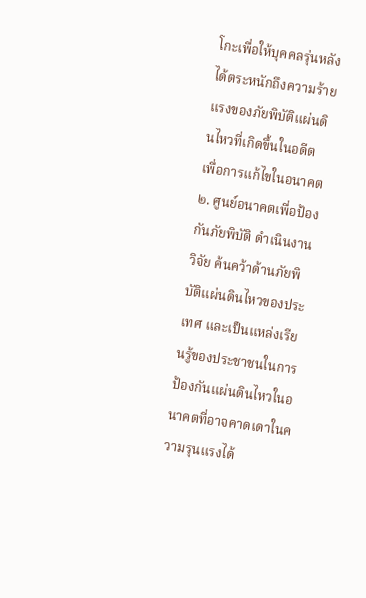โกะเพื่อให้บุคคลรุ่นหลังได้ตระหนักถึงความร้ายแรงของภัยพิบัติแผ่นดินไหวที่เกิดขึ้นในอดีต เพื่อการแก้ไขในอนาคต ๒. ศูนย์อนาคตเพื่อป้องกันภัยพิบัติ ดำเนินงานวิจัย ค้นคว้าด้านภัยพิบัติแผ่นดินไหวของประเทศ และเป็นแหล่งเรียนรู้ของประชาชนในการป้องกันแผ่นดินไหวในอนาคตที่อาจคาดเดาในความรุนแรงได้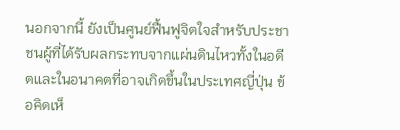นอกจากนี้ ยังเป็นศูนย์ฟื้นฟูจิตใจสำหรับประชาชนผู้ที่ได้รับผลกระทบจากแผ่นดินไหวทั้งในอดีตและในอนาคตที่อาจเกิดขึ้นในประเทศญี่ปุ่น ข้อคิดเห็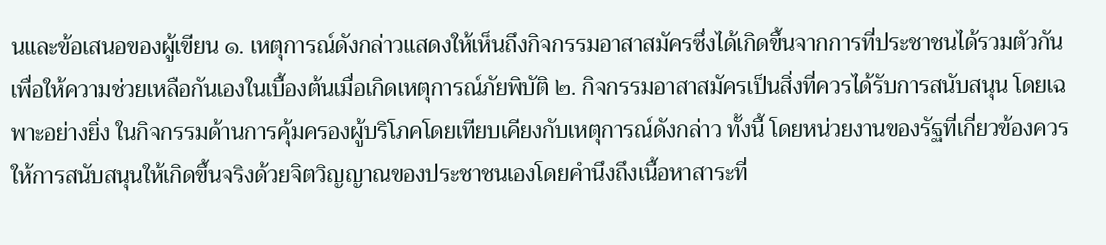นและข้อเสนอของผู้เขียน ๑. เหตุการณ์ดังกล่าวแสดงให้เห็นถึงกิจกรรมอาสาสมัครซึ่งได้เกิดขึ้นจากการที่ประชาชนได้รวมตัวกันเพื่อให้ความช่วยเหลือกันเองในเบื้องต้นเมื่อเกิดเหตุการณ์ภัยพิบัติ ๒. กิจกรรมอาสาสมัครเป็นสิ่งที่ควรได้รับการสนับสนุน โดยเฉพาะอย่างยิ่ง ในกิจกรรมด้านการคุ้มครองผู้บริโภคโดยเทียบเคียงกับเหตุการณ์ดังกล่าว ทั้งนี้ โดยหน่วยงานของรัฐที่เกี่ยวข้องควรให้การสนับสนุนให้เกิดขึ้นจริงด้วยจิตวิญญาณของประชาชนเองโดยคำนึงถึงเนื้อหาสาระที่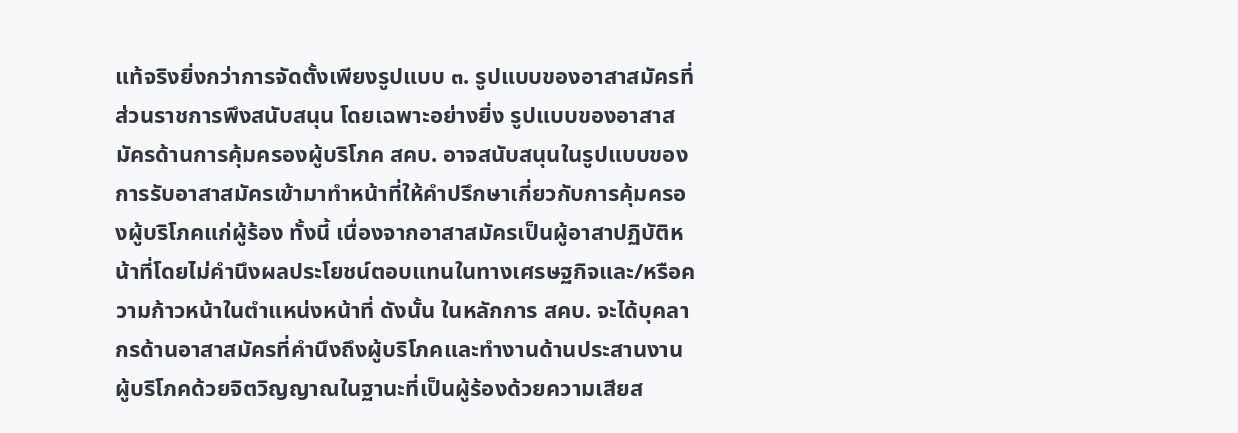แท้จริงยิ่งกว่าการจัดตั้งเพียงรูปแบบ ๓. รูปแบบของอาสาสมัครที่ส่วนราชการพึงสนับสนุน โดยเฉพาะอย่างยิ่ง รูปแบบของอาสาสมัครด้านการคุ้มครองผู้บริโภค สคบ. อาจสนับสนุนในรูปแบบของการรับอาสาสมัครเข้ามาทำหน้าที่ให้คำปรึกษาเกี่ยวกับการคุ้มครองผู้บริโภคแก่ผู้ร้อง ทั้งนี้ เนื่องจากอาสาสมัครเป็นผู้อาสาปฏิบัติหน้าที่โดยไม่คำนึงผลประโยชน์ตอบแทนในทางเศรษฐกิจและ/หรือความก้าวหน้าในตำแหน่งหน้าที่ ดังนั้น ในหลักการ สคบ. จะได้บุคลากรด้านอาสาสมัครที่คำนึงถึงผู้บริโภคและทำงานด้านประสานงานผู้บริโภคด้วยจิตวิญญาณในฐานะที่เป็นผู้ร้องด้วยความเสียส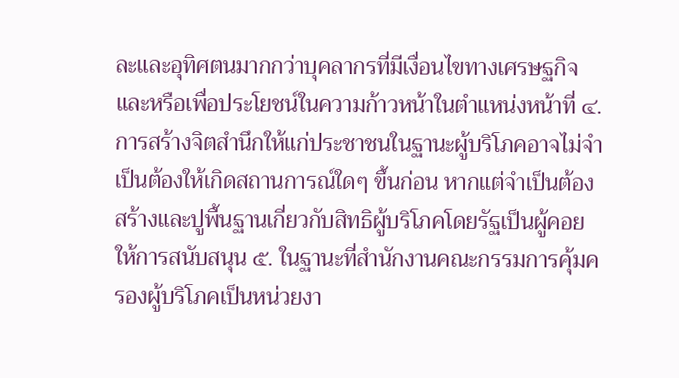ละและอุทิศตนมากกว่าบุคลากรที่มีเงื่อนไขทางเศรษฐกิจและหรือเพื่อประโยชน์ในความก้าวหน้าในตำแหน่งหน้าที่ ๔. การสร้างจิตสำนึกให้แก่ประชาชนในฐานะผู้บริโภคอาจไม่จำเป็นต้องให้เกิดสถานการณ์ใดๆ ขึ้นก่อน หากแต่จำเป็นต้องสร้างและปูพื้นฐานเกี่ยวกับสิทธิผู้บริโภคโดยรัฐเป็นผู้คอยให้การสนับสนุน ๕. ในฐานะที่สำนักงานคณะกรรมการคุ้มครองผู้บริโภคเป็นหน่วยงา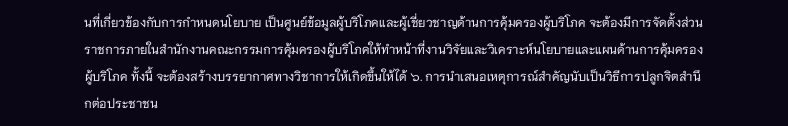นที่เกี่ยวข้องกับการกำหนดนโยบาย เป็นศูนย์ข้อมูลผู้บริโภคและผู้เชี่ยวชาญด้านการคุ้มครองผู้บริโภค จะต้องมีการจัดตั้งส่วนราชการภายในสำนักงานคณะกรรมการคุ้มครองผู้บริโภคให้ทำหน้าที่งานวิจัยและวิเคราะห์นโยบายและแผนด้านการคุ้มครองผู้บริโภค ทั้งนี้ จะต้องสร้างบรรยากาศทางวิชาการให้เกิดขึ้นให้ได้ ๖. การนำเสนอเหตุการณ์สำคัญนับเป็นวิธีการปลูกจิตสำนึกต่อประชาชน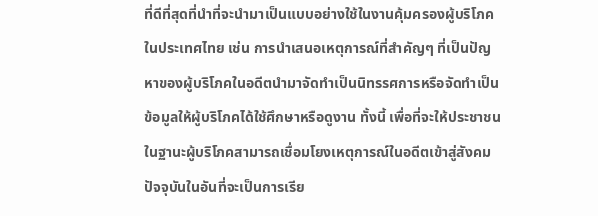ที่ดีที่สุดที่นำที่จะนำมาเป็นแบบอย่างใช้ในงานคุ้มครองผู้บริโภคในประเทศไทย เช่น การนำเสนอเหตุการณ์ที่สำคัญๆ ที่เป็นปัญหาของผู้บริโภคในอดีตนำมาจัดทำเป็นนิทรรศการหรือจัดทำเป็นข้อมูลให้ผู้บริโภคได้ใช้ศึกษาหรือดูงาน ทั้งนี้ เพื่อที่จะให้ประชาชนในฐานะผู้บริโภคสามารถเชื่อมโยงเหตุการณ์ในอดีตเข้าสู่สังคมปัจจุบันในอันที่จะเป็นการเรีย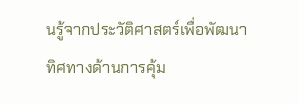นรู้จากประวัติศาสตร์เพื่อพัฒนาทิศทางด้านการคุ้ม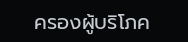ครองผู้บริโภค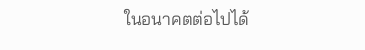ในอนาคตต่อไปได้